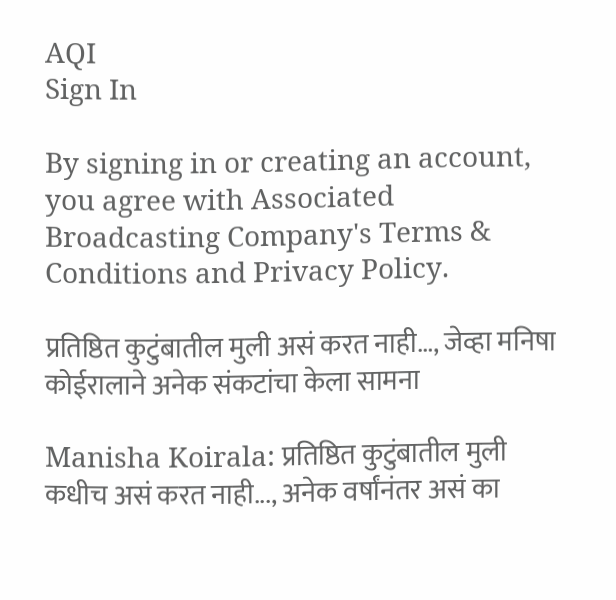AQI
Sign In

By signing in or creating an account, you agree with Associated Broadcasting Company's Terms & Conditions and Privacy Policy.

प्रतिष्ठित कुटुंबातील मुली असं करत नाही…, जेव्हा मनिषा कोईरालाने अनेक संकटांचा केला सामना

Manisha Koirala: प्रतिष्ठित कुटुंबातील मुली कधीच असं करत नाही..., अनेक वर्षांनंतर असं का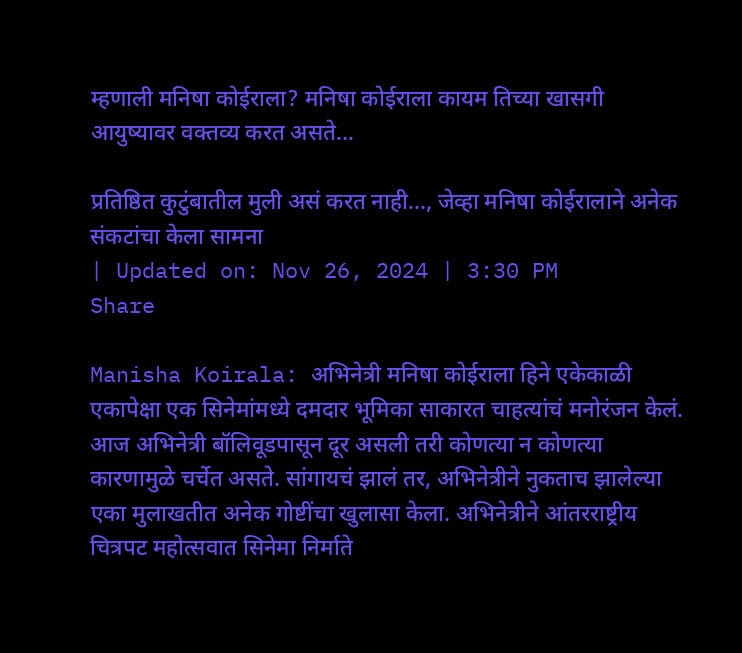म्हणाली मनिषा कोईराला? मनिषा कोईराला कायम तिच्या खासगी आयुष्यावर वक्तव्य करत असते...

प्रतिष्ठित कुटुंबातील मुली असं करत नाही..., जेव्हा मनिषा कोईरालाने अनेक संकटांचा केला सामना
| Updated on: Nov 26, 2024 | 3:30 PM
Share

Manisha Koirala: अभिनेत्री मनिषा कोईराला हिने एकेकाळी एकापेक्षा एक सिनेमांमध्ये दमदार भूमिका साकारत चाहत्यांचं मनोरंजन केलं. आज अभिनेत्री बॉलिवूडपासून दूर असली तरी कोणत्या न कोणत्या कारणामुळे चर्चेत असते. सांगायचं झालं तर, अभिनेत्रीने नुकताच झालेल्या एका मुलाखतीत अनेक गोष्टींचा खुलासा केला. अभिनेत्रीने आंतरराष्ट्रीय चित्रपट महोत्सवात सिनेमा निर्माते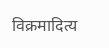विक्रमादित्य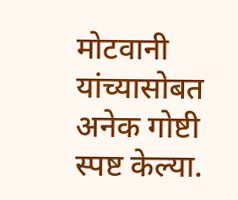मोटवानी यांच्यासोबत अनेक गोष्टी स्पष्ट केल्या.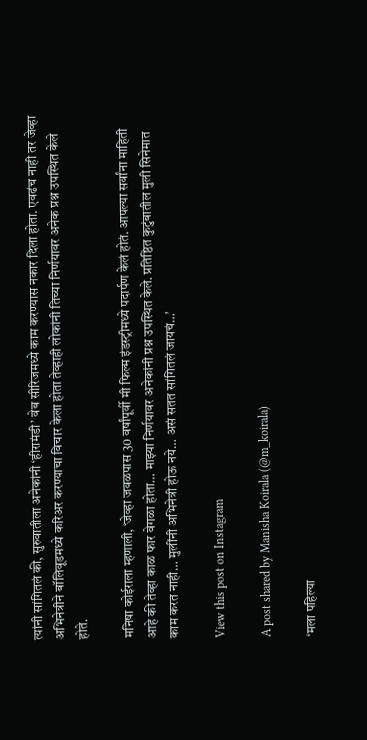त्यांनी सांगितलं की, सुरुवातीला अनेकांनी ‘हीरामंडी’ वेब सीरिजमध्ये काम करण्यास नकार दिला होता. एवढंच नाही तर जेव्हा अभिनेत्रीने बॉलिवूडमध्ये करिअर करण्याचा विचार केला होता तेव्हाही लोकांनी तिच्या निर्णयावर अनेक प्रश्न उपस्थित केले होते.

मनिषा कोईराला म्हणाली, ‘जेव्हा जवळपास 30 वर्षांपूर्वी मी फिल्म इंडस्ट्रीमध्ये पदार्पण केलं होतं. आपल्या सर्वांना माहिती आहे की तेव्हा काळ फार वेगळा होता… माझ्या निर्णयावर अनेकांनी प्रश्न उपस्थित केले. प्रतिष्ठित कुटुंबातील मुली सिनेमात काम करत नाही… मुलींनी अभिनेत्री होऊ नये… असं सतत सांगितलं जायचं…’

View this post on Instagram

A post shared by Manisha Koirala (@m_koirala)

‘मला पहिल्या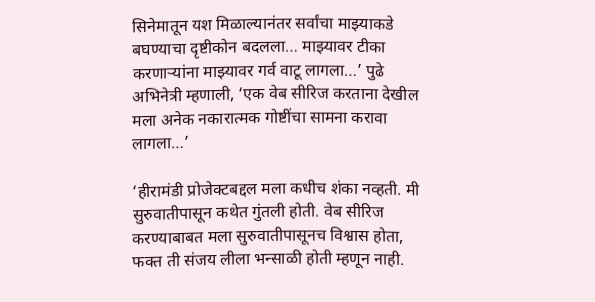सिनेमातून यश मिळाल्यानंतर सर्वांचा माझ्याकडे बघण्याचा दृष्टीकोन बदलला… माझ्यावर टीका करणाऱ्यांना माझ्यावर गर्व वाटू लागला…’ पुढे अभिनेत्री म्हणाली, ‘एक वेब सीरिज करताना देखील मला अनेक नकारात्मक गोष्टींचा सामना करावा लागला…’

‘हीरामंडी प्रोजेक्टबद्दल मला कधीच शंका नव्हती. मी सुरुवातीपासून कथेत गुंतली होती. वेब सीरिज करण्याबाबत मला सुरुवातीपासूनच विश्वास होता, फक्त ती संजय लीला भन्साळी होती म्हणून नाही.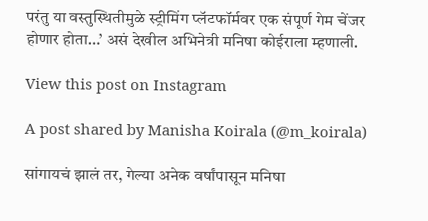परंतु या वस्तुस्थितीमुळे स्ट्रीमिंग प्लॅटफॉर्मवर एक संपूर्ण गेम चेंजर होणार होता…’ असं देखील अभिनेत्री मनिषा कोईराला म्हणाली.

View this post on Instagram

A post shared by Manisha Koirala (@m_koirala)

सांगायचं झालं तर, गेल्या अनेक वर्षांपासून मनिषा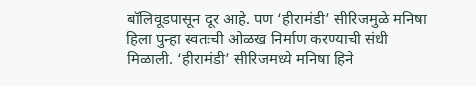बॉलिवूडपासून दूर आहे. पण ‘हीरामंडी’ सीरिजमुळे मनिषा हिला पुन्हा स्वतःची ओळख निर्माण करण्याची संधी मिळाली. ‘हीरामंडी’ सीरिजमध्ये मनिषा हिने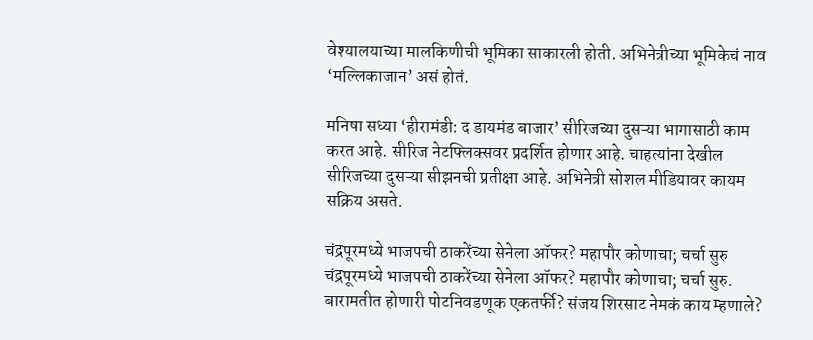वेश्यालयाच्या मालकिणीची भूमिका साकारली होती. अभिनेत्रीच्या भूमिकेचं नाव ‘मल्लिकाजान’ असं होतं.

मनिषा सध्या ‘हीरामंडी: द डायमंड बाजार’ सीरिजच्या दुसऱ्या भागासाठी काम करत आहे. सीरिज नेटफ्लिक्सवर प्रदर्शित होणार आहे. चाहत्यांना देखील सीरिजच्या दुसऱ्या सीझनची प्रतीक्षा आहे. अभिनेत्री सोशल मीडियावर कायम सक्रिय असते.

चंद्रपूरमध्ये भाजपची ठाकरेंच्या सेनेला ऑफर? महापौर कोणाचा; चर्चा सुरु
चंद्रपूरमध्ये भाजपची ठाकरेंच्या सेनेला ऑफर? महापौर कोणाचा; चर्चा सुरु.
बारामतीत होणारी पोटनिवडणूक एकतर्फी? संजय शिरसाट नेमकं काय म्हणाले?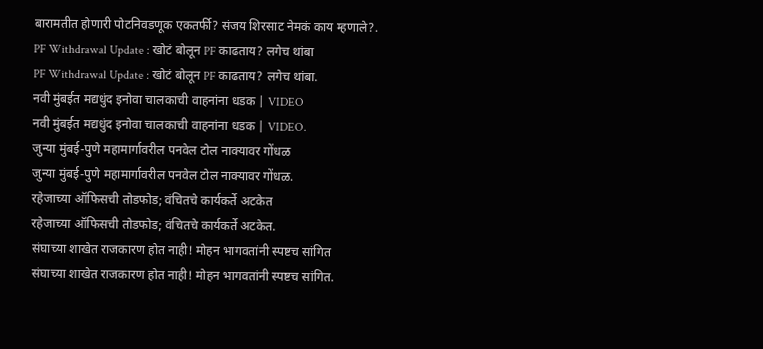बारामतीत होणारी पोटनिवडणूक एकतर्फी? संजय शिरसाट नेमकं काय म्हणाले?.
PF Withdrawal Update : खोटं बोलून PF काढताय? लगेच थांबा
PF Withdrawal Update : खोटं बोलून PF काढताय? लगेच थांबा.
नवी मुंबईत मद्यधुंद इनोवा चालकाची वाहनांना धडक | VIDEO
नवी मुंबईत मद्यधुंद इनोवा चालकाची वाहनांना धडक | VIDEO.
जुन्या मुंबई-पुणे महामार्गावरील पनवेल टोल नाक्यावर गोंधळ
जुन्या मुंबई-पुणे महामार्गावरील पनवेल टोल नाक्यावर गोंधळ.
रहेजाच्या ऑफिसची तोडफोड; वंचितचे कार्यकर्ते अटकेत
रहेजाच्या ऑफिसची तोडफोड; वंचितचे कार्यकर्ते अटकेत.
संघाच्या शाखेत राजकारण होत नाही! मोहन भागवतांनी स्पष्टच सांगित
संघाच्या शाखेत राजकारण होत नाही! मोहन भागवतांनी स्पष्टच सांगित.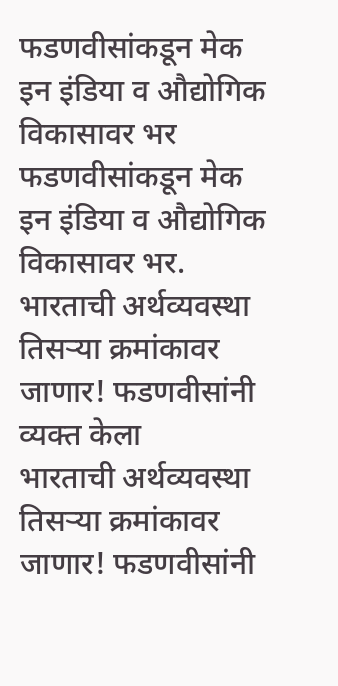फडणवीसांकडून मेक इन इंडिया व औद्योगिक विकासावर भर
फडणवीसांकडून मेक इन इंडिया व औद्योगिक विकासावर भर.
भारताची अर्थव्यवस्था तिसऱ्या क्रमांकावर जाणार! फडणवीसांनी व्यक्त केला
भारताची अर्थव्यवस्था तिसऱ्या क्रमांकावर जाणार! फडणवीसांनी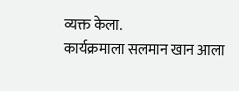व्यक्त केला.
कार्यक्रमाला सलमान खान आला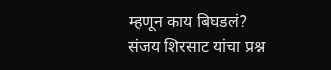म्हणून काय बिघडलं? संजय शिरसाट यांचा प्रश्न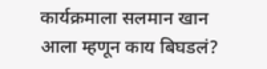कार्यक्रमाला सलमान खान आला म्हणून काय बिघडलं?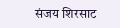संजय शिरसाट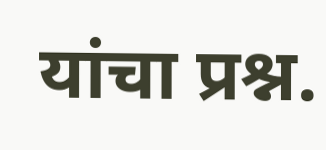यांचा प्रश्न.